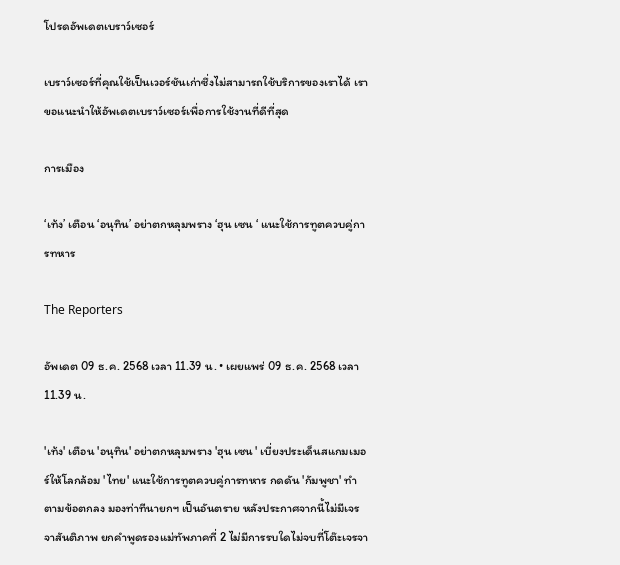โปรดอัพเดตเบราว์เซอร์

เบราว์เซอร์ที่คุณใช้เป็นเวอร์ชันเก่าซึ่งไม่สามารถใช้บริการของเราได้ เราขอแนะนำให้อัพเดตเบราว์เซอร์เพื่อการใช้งานที่ดีที่สุด

การเมือง

‘เท้ง’ เตือน ‘อนุทิน’ อย่าตกหลุมพราง ‘ฮุน เซน ‘ แนะใช้การทูตควบคู่การทหาร

The Reporters

อัพเดต 09 ธ.ค. 2568 เวลา 11.39 น. • เผยแพร่ 09 ธ.ค. 2568 เวลา 11.39 น.

'เท้ง' เตือน 'อนุทิน' อย่าตกหลุมพราง 'ฮุน เซน ' เบี่ยงประเด็นสแกมเมอร์ให้โลกล้อม 'ไทย' แนะใช้การทูตควบคู่การทหาร กดดัน 'กัมพูชา' ทำตามข้อตกลง มองท่าทีนายกฯ เป็นอันตราย หลังประกาศจากนี้ไม่มีเจรจาสันติภาพ ยกคำพูดรองแม่ทัพภาคที่ 2 ไม่มีการรบใดไม่จบที่โต๊ะเจรจา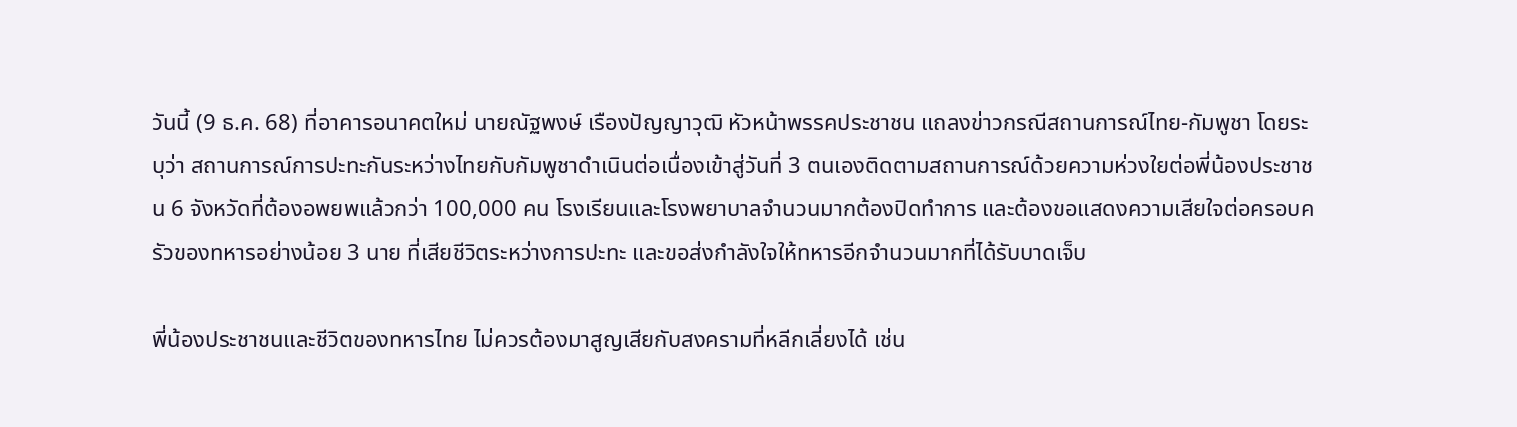วันนี้ (9 ธ.ค. 68) ที่อาคารอนาคตใหม่ นายณัฐพงษ์ เรืองปัญญาวุฒิ หัวหน้าพรรคประชาชน แถลงข่าวกรณีสถานการณ์ไทย-กัมพูชา โดยระบุว่า สถานการณ์การปะทะกันระหว่างไทยกับกัมพูชาดำเนินต่อเนื่องเข้าสู่วันที่ 3 ตนเองติดตามสถานการณ์ด้วยความห่วงใยต่อพี่น้องประชาชน 6 จังหวัดที่ต้องอพยพแล้วกว่า 100,000 คน โรงเรียนและโรงพยาบาลจำนวนมากต้องปิดทำการ และต้องขอแสดงความเสียใจต่อครอบครัวของทหารอย่างน้อย 3 นาย ที่เสียชีวิตระหว่างการปะทะ และขอส่งกำลังใจให้ทหารอีกจำนวนมากที่ได้รับบาดเจ็บ

พี่น้องประชาชนและชีวิตของทหารไทย ไม่ควรต้องมาสูญเสียกับสงครามที่หลีกเลี่ยงได้ เช่น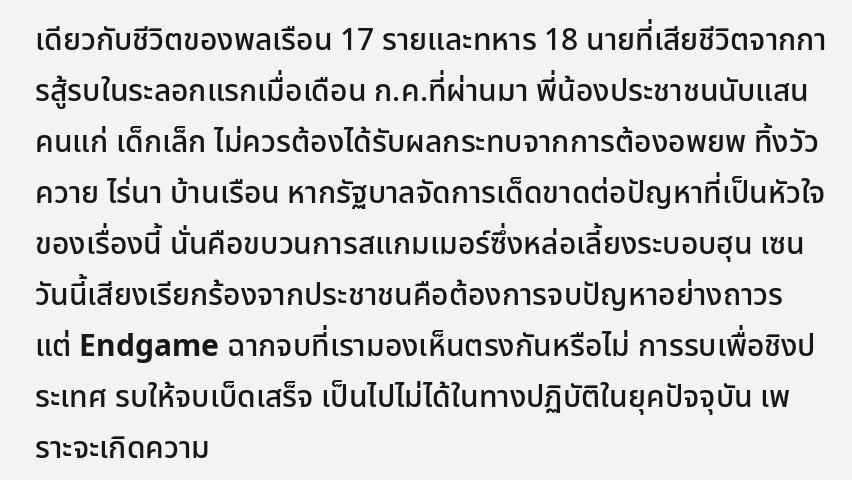เดียวกับชีวิตของพลเรือน 17 รายและทหาร 18 นายที่เสียชีวิตจากการสู้รบในระลอกแรกเมื่อเดือน ก.ค.ที่ผ่านมา พี่น้องประชาชนนับแสน คนแก่ เด็กเล็ก ไม่ควรต้องได้รับผลกระทบจากการต้องอพยพ ทิ้งวัวควาย ไร่นา บ้านเรือน หากรัฐบาลจัดการเด็ดขาดต่อปัญหาที่เป็นหัวใจของเรื่องนี้ นั่นคือขบวนการสแกมเมอร์ซึ่งหล่อเลี้ยงระบอบฮุน เซน วันนี้เสียงเรียกร้องจากประชาชนคือต้องการจบปัญหาอย่างถาวร แต่ Endgame ฉากจบที่เรามองเห็นตรงกันหรือไม่ การรบเพื่อชิงประเทศ รบให้จบเบ็ดเสร็จ เป็นไปไม่ได้ในทางปฏิบัติในยุคปัจจุบัน เพราะจะเกิดความ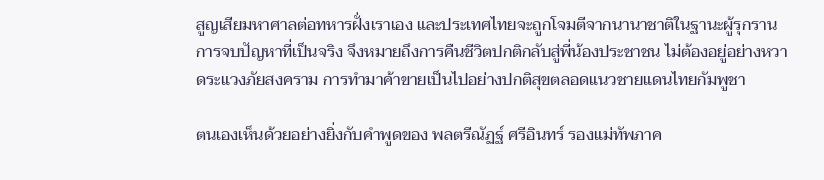สูญเสียมหาศาลต่อทหารฝั่งเราเอง และประเทศไทยจะถูกโจมตีจากนานาชาติในฐานะผู้รุกราน การจบปัญหาที่เป็นจริง จึงหมายถึงการคืนชีวิตปกติกลับสู่พี่น้องประชาชน ไม่ต้องอยู่อย่างหวาดระแวงภัยสงคราม การทำมาค้าขายเป็นไปอย่างปกติสุขตลอดแนวชายแดนไทยกัมพูชา

ตนเองเห็นด้วยอย่างยิ่งกับคำพูดของ พลตรีณัฏฐ์ ศรีอินทร์ รองแม่ทัพภาค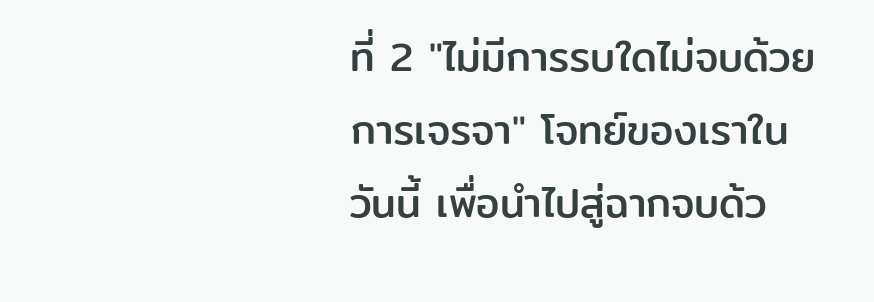ที่ 2 "ไม่มีการรบใดไม่จบด้วยการเจรจา" โจทย์ของเราในวันนี้ เพื่อนำไปสู่ฉากจบด้ว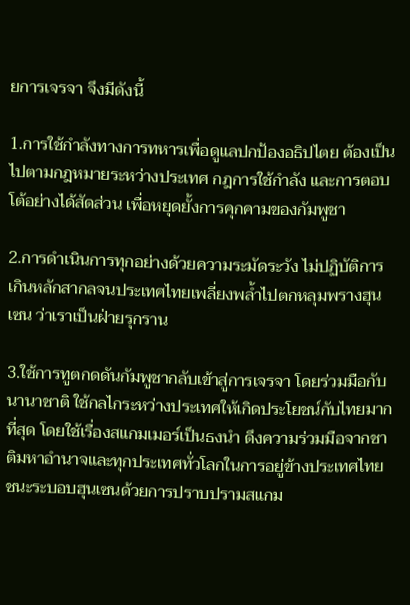ยการเจรจา จึงมีดังนี้

1.การใช้กำลังทางการทหารเพื่อดูแลปกป้องอธิปไตย ต้องเป็นไปตามกฎหมายระหว่างประเทศ กฎการใช้กำลัง และการตอบโต้อย่างได้สัดส่วน เพื่อหยุดยั้งการคุกคามของกัมพูชา

2.การดำเนินการทุกอย่างด้วยความระมัดระวัง ไม่ปฏิบัติการเกินหลักสากลจนประเทศไทยเพลี่ยงพล้ำไปตกหลุมพรางฮุน เซน ว่าเราเป็นฝ่ายรุกราน

3.ใช้การทูตกดดันกัมพูชากลับเข้าสู่การเจรจา โดยร่วมมือกับนานาชาติ ใช้กลไกระหว่างประเทศให้เกิดประโยชน์กับไทยมากที่สุด โดยใช้เรื่องสแกมเมอร์เป็นธงนำ ดึงความร่วมมือจากชาติมหาอำนาจและทุกประเทศทั่วโลกในการอยู่ข้างประเทศไทย ชนะระบอบฮุนเซนด้วยการปราบปรามสแกม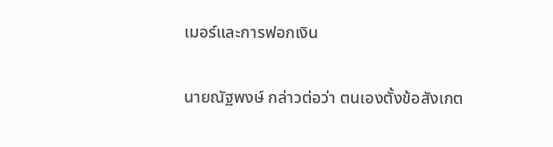เมอร์และการฟอกเงิน

นายณัฐพงษ์ กล่าวต่อว่า ตนเองตั้งข้อสังเกต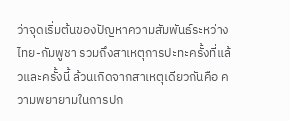ว่าจุดเริ่มต้นของปัญหาความสัมพันธ์ระหว่างไทย-กัมพูชา รวมถึงสาเหตุการปะทะครั้งที่แล้วและครั้งนี้ ล้วนเกิดจากสาเหตุเดียวกันคือ ความพยายามในการปก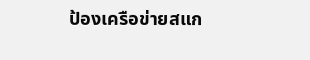ป้องเครือข่ายสแก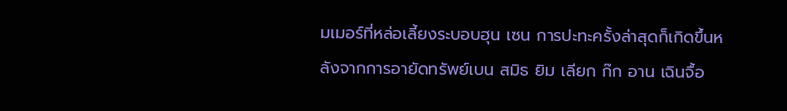มเมอร์ที่หล่อเลี้ยงระบอบฮุน เซน การปะทะครั้งล่าสุดก็เกิดขึ้นหลังจากการอายัดทรัพย์เบน สมิธ ยิม เลียก ก๊ก อาน เฉินจื้อ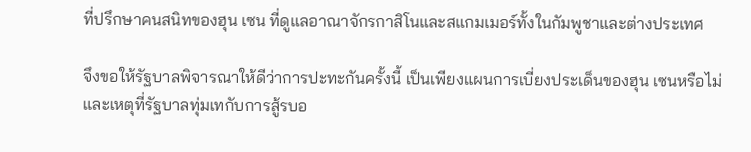ที่ปรึกษาคนสนิทของฮุน เซน ที่ดูแลอาณาจักรกาสิโนและสแกมเมอร์ทั้งในกัมพูชาและต่างประเทศ

จึงขอให้รัฐบาลพิจารณาให้ดีว่าการปะทะกันครั้งนี้ เป็นเพียงแผนการเบี่ยงประเด็นของฮุน เซนหรือไม่ และเหตุที่รัฐบาลทุ่มเทกับการสู้รบอ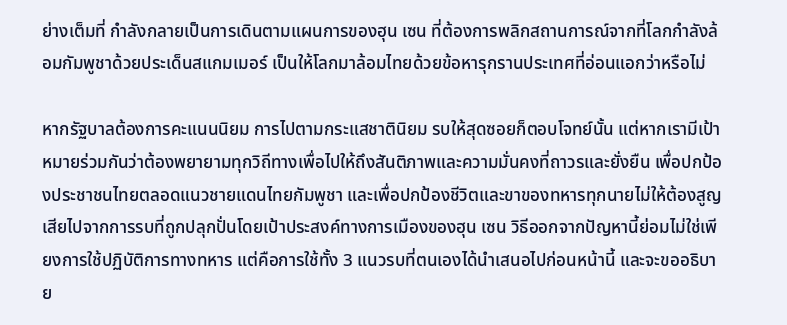ย่างเต็มที่ กำลังกลายเป็นการเดินตามแผนการของฮุน เซน ที่ต้องการพลิกสถานการณ์จากที่โลกกำลังล้อมกัมพูชาด้วยประเด็นสแกมเมอร์ เป็นให้โลกมาล้อมไทยด้วยข้อหารุกรานประเทศที่อ่อนแอกว่าหรือไม่

หากรัฐบาลต้องการคะแนนนิยม การไปตามกระแสชาตินิยม รบให้สุดซอยก็ตอบโจทย์นั้น แต่หากเรามีเป้าหมายร่วมกันว่าต้องพยายามทุกวิถีทางเพื่อไปให้ถึงสันติภาพและความมั่นคงที่ถาวรและยั่งยืน เพื่อปกป้องประชาชนไทยตลอดแนวชายแดนไทยกัมพูชา และเพื่อปกป้องชีวิตและขาของทหารทุกนายไม่ให้ต้องสูญเสียไปจากการรบที่ถูกปลุกปั่นโดยเป้าประสงค์ทางการเมืองของฮุน เซน วิธีออกจากปัญหานี้ย่อมไม่ใช่เพียงการใช้ปฏิบัติการทางทหาร แต่คือการใช้ทั้ง 3 แนวรบที่ตนเองได้นำเสนอไปก่อนหน้านี้ และจะขออธิบาย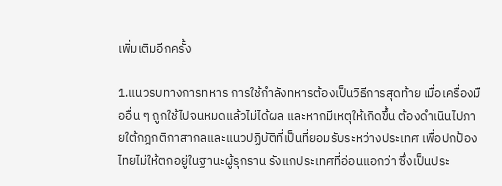เพิ่มเติมอีกครั้ง

1.แนวรบทางการทหาร การใช้กำลังทหารต้องเป็นวิธีการสุดท้าย เมื่อเครื่องมืออื่น ๆ ถูกใช้ไปจนหมดแล้วไม่ได้ผล และหากมีเหตุให้เกิดขึ้น ต้องดำเนินไปภายใต้กฎกติกาสากลและแนวปฏิบัติที่เป็นที่ยอมรับระหว่างประเทศ เพื่อปกป้องไทยไม่ให้ตกอยู่ในฐานะผู้รุกราน รังแกประเทศที่อ่อนแอกว่า ซึ่งเป็นประ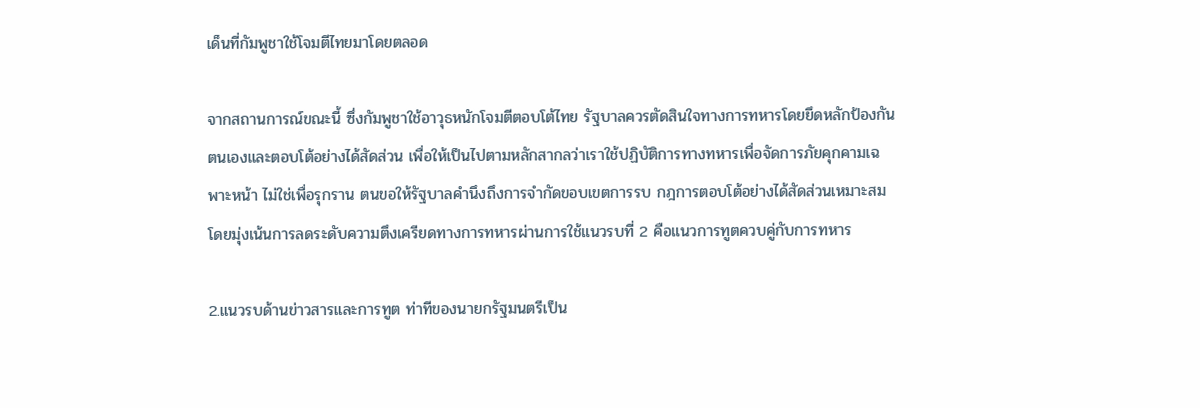เด็นที่กัมพูชาใช้โจมตีไทยมาโดยตลอด

จากสถานการณ์ขณะนี้ ซึ่งกัมพูชาใช้อาวุธหนักโจมตีตอบโต้ไทย รัฐบาลควรตัดสินใจทางการทหารโดยยึดหลักป้องกันตนเองและตอบโต้อย่างได้สัดส่วน เพื่อให้เป็นไปตามหลักสากลว่าเราใช้ปฏิบัติการทางทหารเพื่อจัดการภัยคุกคามเฉพาะหน้า ไม่ใช่เพื่อรุกราน ตนขอให้รัฐบาลคำนึงถึงการจำกัดขอบเขตการรบ กฎการตอบโต้อย่างได้สัดส่วนเหมาะสม โดยมุ่งเน้นการลดระดับความตึงเครียดทางการทหารผ่านการใช้แนวรบที่ 2 คือแนวการทูตควบคู่กับการทหาร

2.แนวรบด้านข่าวสารและการทูต ท่าทีของนายกรัฐมนตรีเป็น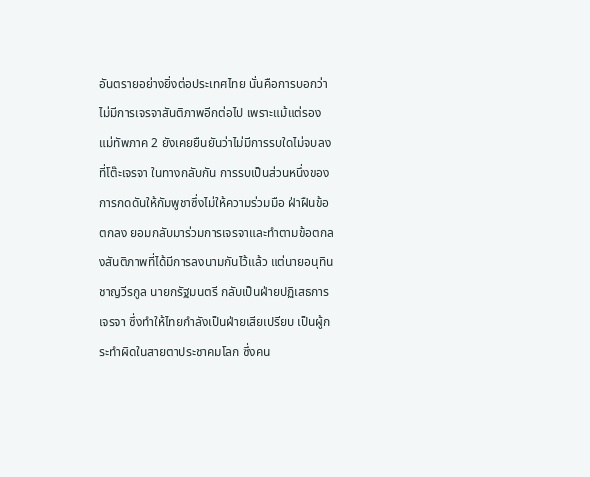อันตรายอย่างยิ่งต่อประเทศไทย นั่นคือการบอกว่าไม่มีการเจรจาสันติภาพอีกต่อไป เพราะแม้แต่รองแม่ทัพภาค 2 ยังเคยยืนยันว่าไม่มีการรบใดไม่จบลงที่โต๊ะเจรจา ในทางกลับกัน การรบเป็นส่วนหนึ่งของการกดดันให้กัมพูชาซึ่งไม่ให้ความร่วมมือ ฝ่าฝืนข้อตกลง ยอมกลับมาร่วมการเจรจาและทำตามข้อตกลงสันติภาพที่ได้มีการลงนามกันไว้แล้ว แต่นายอนุทิน ชาญวีรกูล นายกรัฐมนตรี กลับเป็นฝ่ายปฏิเสธการเจรจา ซึ่งทำให้ไทยกำลังเป็นฝ่ายเสียเปรียบ เป็นผู้กระทำผิดในสายตาประชาคมโลก ซึ่งคน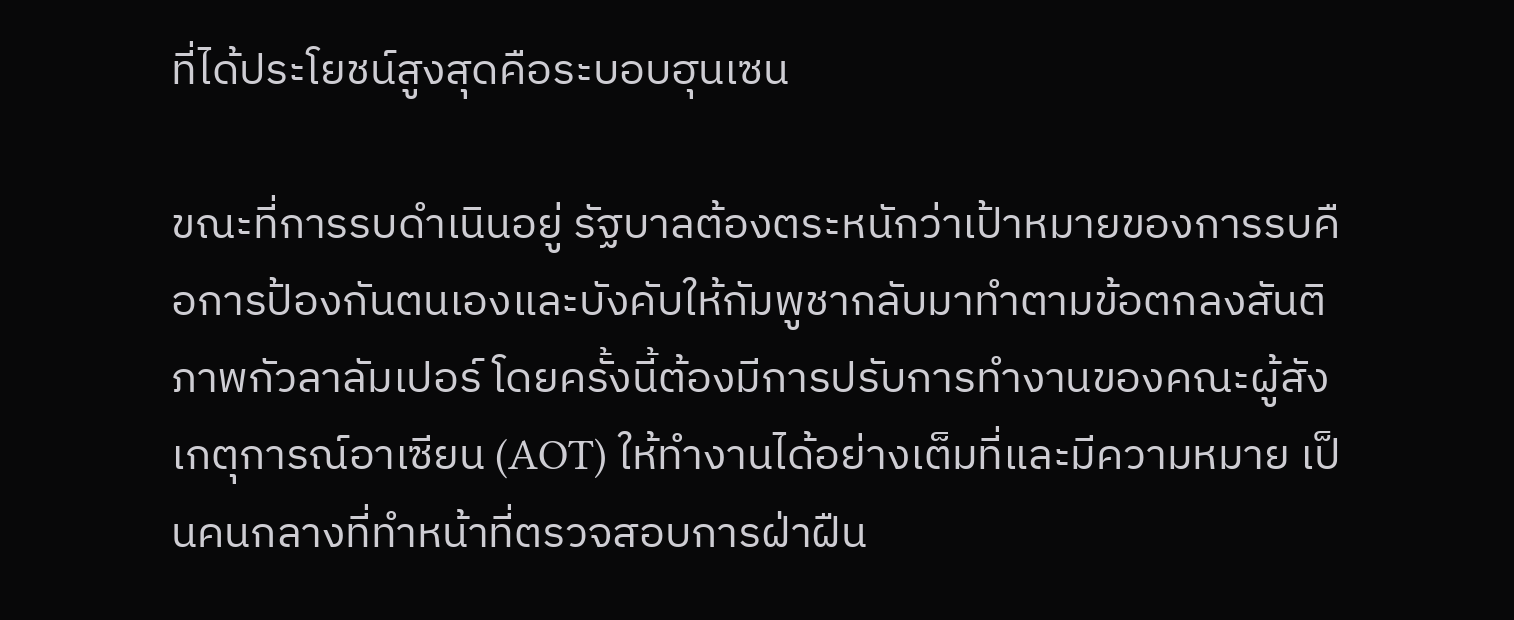ที่ได้ประโยชน์สูงสุดคือระบอบฮุนเซน

ขณะที่การรบดำเนินอยู่ รัฐบาลต้องตระหนักว่าเป้าหมายของการรบคือการป้องกันตนเองและบังคับให้กัมพูชากลับมาทำตามข้อตกลงสันติภาพกัวลาลัมเปอร์ โดยครั้งนี้ต้องมีการปรับการทำงานของคณะผู้สังเกตุการณ์อาเซียน (AOT) ให้ทำงานได้อย่างเต็มที่และมีความหมาย เป็นคนกลางที่ทำหน้าที่ตรวจสอบการฝ่าฝืน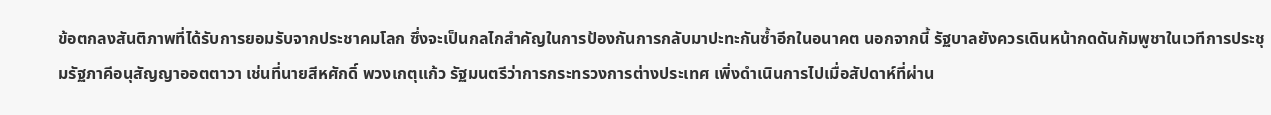ข้อตกลงสันติภาพที่ได้รับการยอมรับจากประชาคมโลก ซึ่งจะเป็นกลไกสำคัญในการป้องกันการกลับมาปะทะกันซ้ำอีกในอนาคต นอกจากนี้ รัฐบาลยังควรเดินหน้ากดดันกัมพูชาในเวทีการประชุมรัฐภาคีอนุสัญญาออตตาวา เช่นที่นายสีหศักดิ์ พวงเกตุแก้ว รัฐมนตรีว่าการกระทรวงการต่างประเทศ เพิ่งดำเนินการไปเมื่อสัปดาห์ที่ผ่าน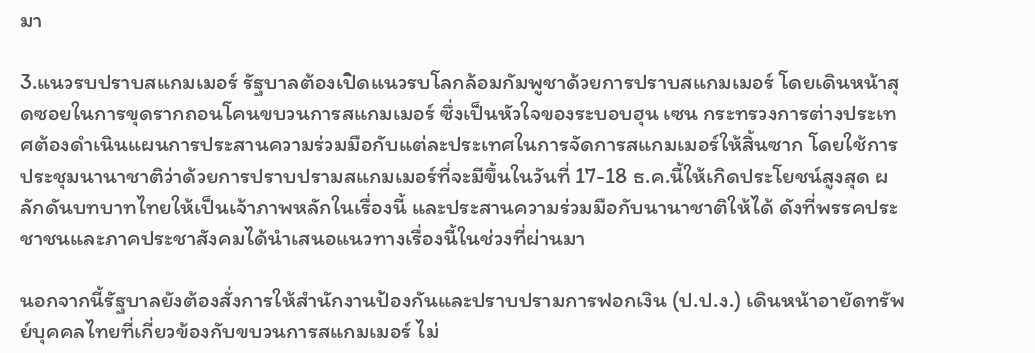มา

3.แนวรบปราบสแกมเมอร์ รัฐบาลต้องเปิดแนวรบโลกล้อมกัมพูชาด้วยการปราบสแกมเมอร์ โดยเดินหน้าสุดซอยในการขุดรากถอนโคนขบวนการสแกมเมอร์ ซึ่งเป็นหัวใจของระบอบฮุน เซน กระทรวงการต่างประเทศต้องดำเนินแผนการประสานความร่วมมือกับแต่ละประเทศในการจัดการสแกมเมอร์ให้สิ้นซาก โดยใช้การประชุมนานาชาติว่าด้วยการปราบปรามสแกมเมอร์ที่จะมีขึ้นในวันที่ 17-18 ธ.ค.นี้ให้เกิดประโยชน์สูงสุด ผลักดันบทบาทไทยให้เป็นเจ้าภาพหลักในเรื่องนี้ และประสานความร่วมมือกับนานาชาติให้ได้ ดังที่พรรคประชาชนและภาคประชาสังคมได้นำเสนอแนวทางเรื่องนี้ในช่วงที่ผ่านมา

นอกจากนี้รัฐบาลยังต้องสั่งการให้สำนักงานป้องกันและปราบปรามการฟอกเงิน (ป.ป.ง.) เดินหน้าอายัดทรัพย์บุคคลไทยที่เกี่ยวข้องกับขบวนการสแกมเมอร์ ไม่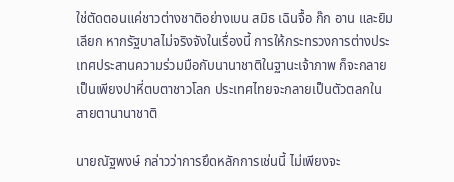ใช่ตัดตอนแค่ชาวต่างชาติอย่างเบน สมิธ เฉินจื้อ ก๊ก อาน และยิม เลียก หากรัฐบาลไม่จริงจังในเรื่องนี้ การให้กระทรวงการต่างประเทศประสานความร่วมมือกับนานาชาติในฐานะเจ้าภาพ ก็จะกลายเป็นเพียงปาหี่ตบตาชาวโลก ประเทศไทยจะกลายเป็นตัวตลกในสายตานานาชาติ

นายณัฐพงษ์ กล่าวว่าการยึดหลักการเช่นนี้ ไม่เพียงจะ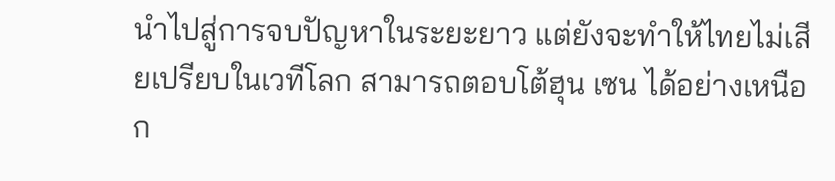นำไปสู่การจบปัญหาในระยะยาว แต่ยังจะทำให้ไทยไม่เสียเปรียบในเวทีโลก สามารถตอบโต้ฮุน เซน ได้อย่างเหนือก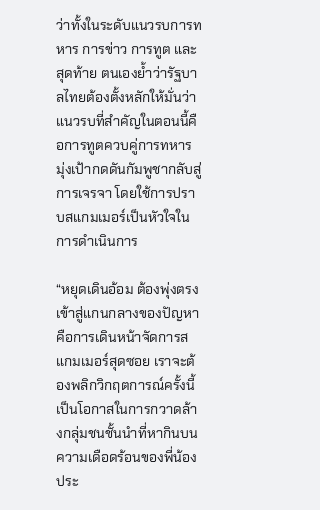ว่าทั้งในระดับแนวรบการทหาร การข่าว การทูต และสุดท้าย ตนเองย้ำว่ารัฐบาลไทยต้องตั้งหลักให้มั่นว่าแนวรบที่สำคัญในตอนนี้คือการทูตควบคู่การทหาร มุ่งเป้ากดดันกัมพูชากลับสู่การเจรจา โดยใช้การปราบสแกมเมอร์เป็นหัวใจในการดำเนินการ

“หยุดเดินอ้อม ต้องพุ่งตรงเข้าสู่แกนกลางของปัญหา คือการเดินหน้าจัดการสแกมเมอร์สุดซอย เราจะต้องพลิกวิกฤตการณ์ครั้งนี้เป็นโอกาสในการกวาดล้างกลุ่มชนชั้นนำที่หากินบนความเดือดร้อนของพี่น้องประ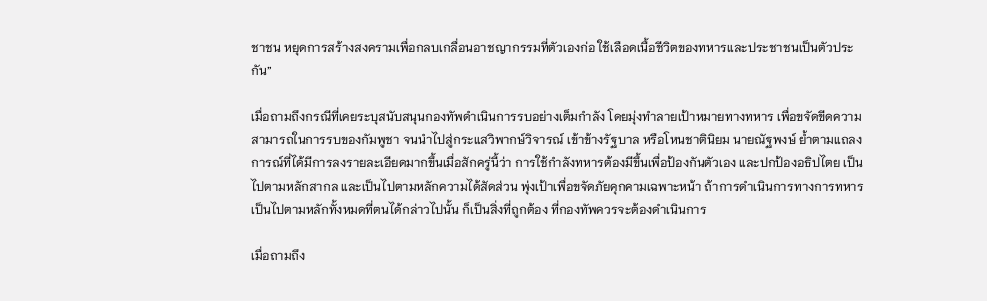ชาชน หยุดการสร้างสงครามเพื่อกลบเกลื่อนอาชญากรรมที่ตัวเองก่อ ใช้เลือดเนื้อชีวิตของทหารและประชาชนเป็นตัวประกัน”

เมื่อถามถึงกรณีที่เคยระบุสนับสนุนกองทัพดำเนินการรบอย่างเต็มกำลัง โดยมุ่งทำลายเป้าหมายทางทหาร เพื่อขจัดขีดความสามารถในการรบของกัมพูชา จนนําไปสู่กระแสวิพากษ์วิจารณ์ เข้าข้างรัฐบาล หรือโหนชาตินิยม นายณัฐพงษ์ ย้ำตามแถลงการณ์ที่ได้มีการลงรายละเอียดมากขึ้นเมื่อสักครู่นี้ว่า การใช้กําลังทหารต้องมีขึ้นเพื่อป้องกันตัวเอง และปกป้องอธิปไตย เป็นไปตามหลักสากล และเป็นไปตามหลักความได้สัดส่วน พุ่งเป้าเพื่อขจัดภัยคุกคามเฉพาะหน้า ถ้าการดําเนินการทางการทหารเป็นไปตามหลักทั้งหมดที่ตนได้กล่าวไปนั้น ก็เป็นสิ่งที่ถูกต้อง ที่กองทัพควรจะต้องดําเนินการ

เมื่อถามถึง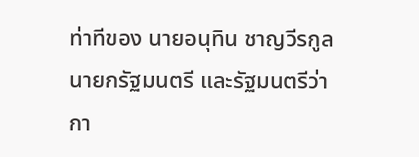ท่าทีของ นายอนุทิน ชาญวีรกูล นายกรัฐมนตรี และรัฐมนตรีว่ากา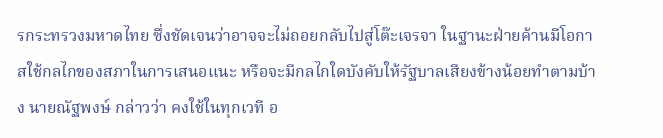รกระทรวงมหาดไทย ซึ่งชัดเจนว่าอาจจะไม่ถอยกลับไปสู่โต๊ะเจรจา ในฐานะฝ่ายค้านมีโอกาสใช้กลไกของสภาในการเสนอแนะ หรือจะมีกลไกใดบังคับให้รัฐบาลเสียงข้างน้อยทำตามบ้าง นายณัฐพงษ์ กล่าวว่า คงใช้ในทุกเวที อ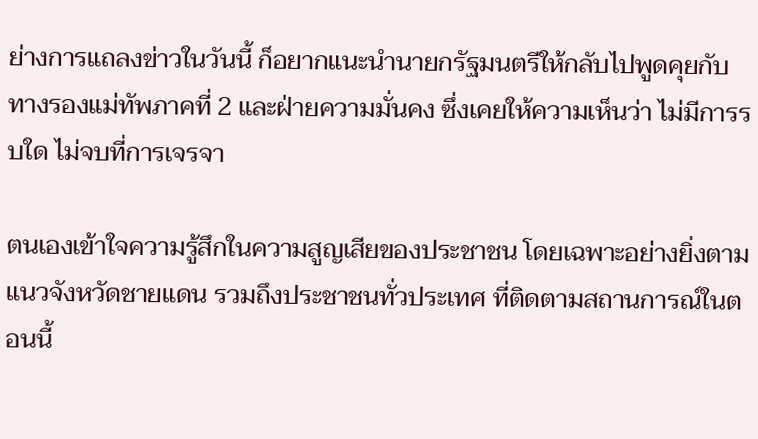ย่างการแถลงข่าวในวันนี้ ก็อยากแนะนำนายกรัฐมนตรีให้กลับไปพูดคุยกับทางรองแม่ทัพภาคที่ 2 และฝ่ายความมั่นคง ซึ่งเคยให้ความเห็นว่า ไม่มีการรบใด ไม่จบที่การเจรจา

ตนเองเข้าใจความรู้สึกในความสูญเสียของประชาชน โดยเฉพาะอย่างยิ่งตามแนวจังหวัดชายแดน รวมถึงประชาชนทั่วประเทศ ที่ติดตามสถานการณ์ในตอนนี้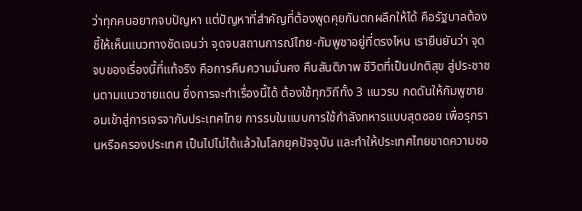ว่าทุกคนอยากจบปัญหา แต่ปัญหาที่สำคัญที่ต้องพูดคุยกันตกผลึกให้ได้ คือรัฐบาลต้องชี้ให้เห็นแนวทางชัดเจนว่า จุดจบสถานการณ์ไทย-กัมพูชาอยู่ที่ตรงไหน เรายืนยันว่า จุดจบของเรื่องนี้ที่แท้จริง คือการคืนความมั่นคง คืนสันติภาพ ชีวิตที่เป็นปกติสุข สู่ประชาชนตามแนวชายแดน ซึ่งการจะทําเรื่องนี้ได้ ต้องใช้ทุกวิถีทั้ง 3 แนวรบ กดดันให้กัมพูชายอมเข้าสู่การเจรจากับประเทศไทย การรบในแบบการใช้กําลังทหารแบบสุดซอย เพื่อรุกรานหรือครองประเทศ เป็นไปไม่ได้แล้วในโลกยุคปัจจุบัน และทําให้ประเทศไทยขาดความชอ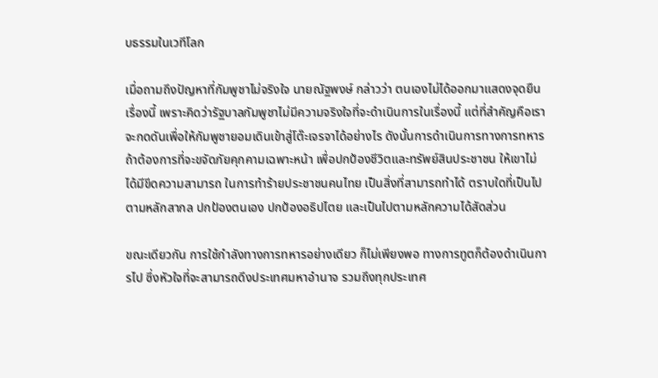บธรรมในเวทีโลก

เมื่อถามถึงปัญหาที่กัมพูชาไม่จริงใจ นายณัฐพงษ์ กล่าวว่า ตนเองไม่ได้ออกมาแสดงจุดยืนเรื่องนี้ เพราะคิดว่ารัฐบาลกัมพูชาไม่มีความจริงใจที่จะดำเนินการในเรื่องนี้ แต่ที่สำคัญคือเราจะกดดันเพื่อให้กัมพูชายอมเดินเข้าสู่โต๊ะเจรจาได้อย่างไร ดังนั้นการดำเนินการทางการทหาร ถ้าต้องการที่จะขจัดภัยคุกคามเฉพาะหน้า เพื่อปกป้องชีวิตและทรัพย์สินประชาชน ให้เขาไม่ได้มีขีดความสามารถ ในการทำร้ายประชาชนคนไทย เป็นสิ่งที่สามารถทำได้ ตราบใดที่เป็นไปตามหลักสากล ปกป้องตนเอง ปกป้องอธิปไตย และเป็นไปตามหลักความได้สัดส่วน

ขณะเดียวกัน การใช้กำลังทางการทหารอย่างเดียว ก็ไม่เพียงพอ ทางการทูตก็ต้องดำเนินการไป ซึ่งหัวใจที่จะสามารถดึงประเทศมหาอำนาจ รวมถึงทุกประเทศ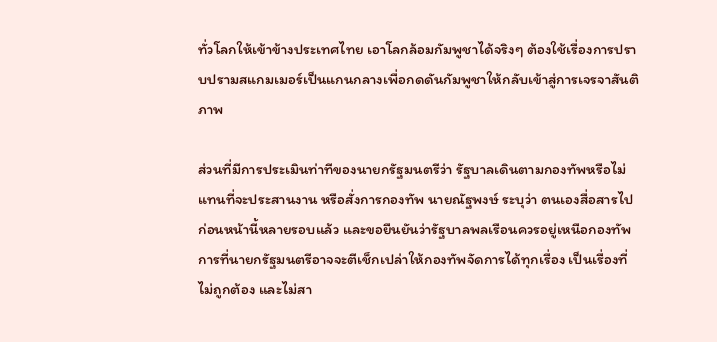ทั่วโลกให้เข้าข้างประเทศไทย เอาโลกล้อมกัมพูชาได้จริงๆ ต้องใช้เรื่องการปราบปรามสแกมเมอร์เป็นแกนกลางเพื่อกดดันกัมพูชาให้กลับเข้าสู่การเจรจาสันติภาพ

ส่วนที่มีการประเมินท่าทีของนายกรัฐมนตรีว่า รัฐบาลเดินตามกองทัพหรือไม่ แทนที่จะประสานงาน หรือสั่งการกองทัพ นายณัฐพงษ์ ระบุว่า ตนเองสื่อสารไปก่อนหน้านี้หลายรอบแล้ว และขอยืนยันว่ารัฐบาลพลเรือนควรอยู่เหนือกองทัพ การที่นายกรัฐมนตรีอาจจะตีเช็กเปล่าให้กองทัพจัดการได้ทุกเรื่อง เป็นเรื่องที่ไม่ถูกต้อง และไม่สา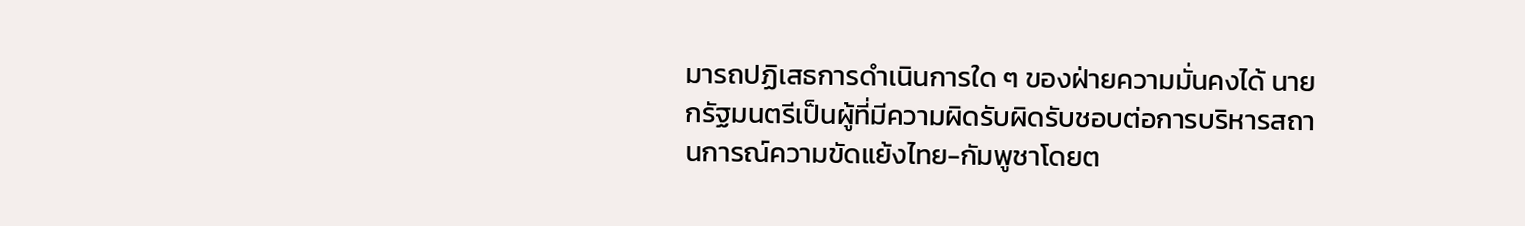มารถปฏิเสธการดําเนินการใด ๆ ของฝ่ายความมั่นคงได้ นายกรัฐมนตรีเป็นผู้ที่มีความผิดรับผิดรับชอบต่อการบริหารสถานการณ์ความขัดแย้งไทย-กัมพูชาโดยต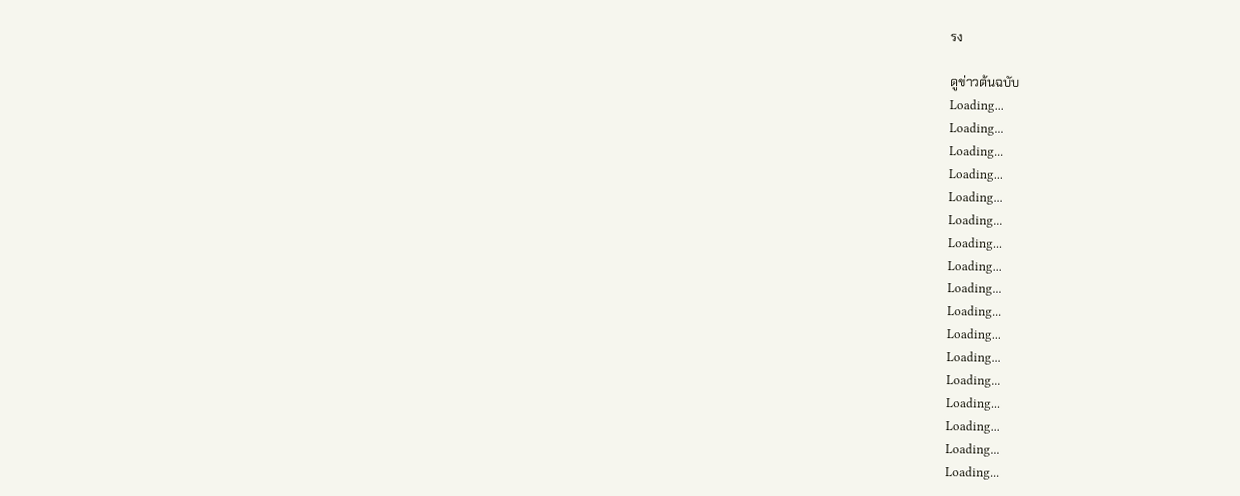รง

ดูข่าวต้นฉบับ
Loading...
Loading...
Loading...
Loading...
Loading...
Loading...
Loading...
Loading...
Loading...
Loading...
Loading...
Loading...
Loading...
Loading...
Loading...
Loading...
Loading...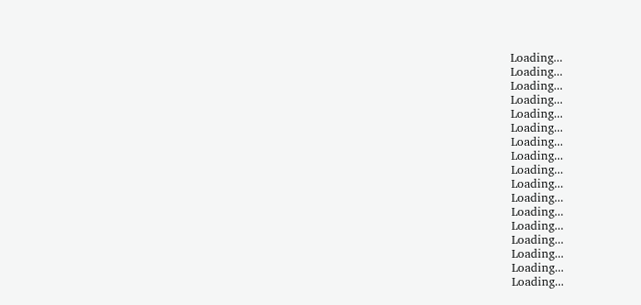Loading...
Loading...
Loading...
Loading...
Loading...
Loading...
Loading...
Loading...
Loading...
Loading...
Loading...
Loading...
Loading...
Loading...
Loading...
Loading...
Loading...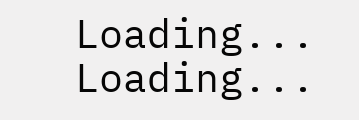Loading...
Loading...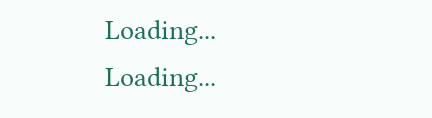Loading...
Loading...